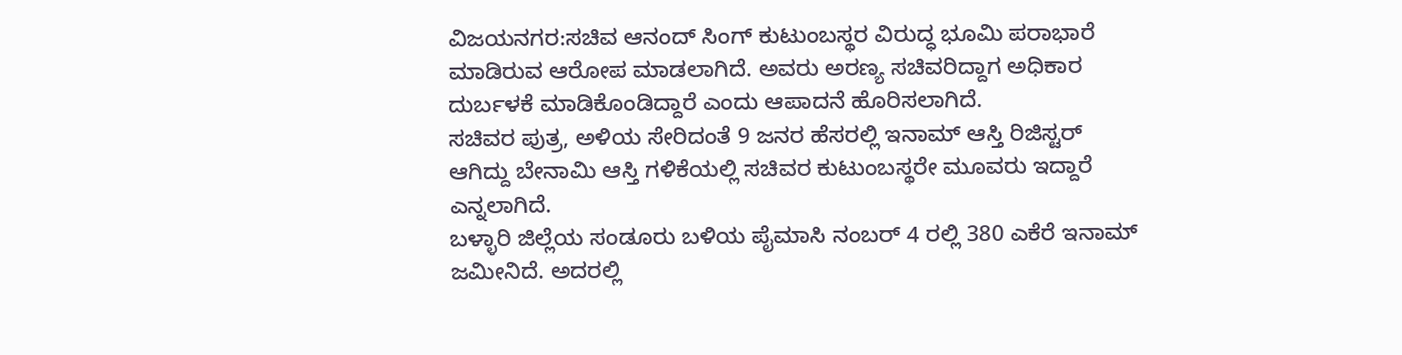ವಿಜಯನಗರ:ಸಚಿವ ಆನಂದ್ ಸಿಂಗ್ ಕುಟುಂಬಸ್ಥರ ವಿರುದ್ಧ ಭೂಮಿ ಪರಾಭಾರೆ ಮಾಡಿರುವ ಆರೋಪ ಮಾಡಲಾಗಿದೆ. ಅವರು ಅರಣ್ಯ ಸಚಿವರಿದ್ದಾಗ ಅಧಿಕಾರ ದುರ್ಬಳಕೆ ಮಾಡಿಕೊಂಡಿದ್ದಾರೆ ಎಂದು ಆಪಾದನೆ ಹೊರಿಸಲಾಗಿದೆ.
ಸಚಿವರ ಪುತ್ರ, ಅಳಿಯ ಸೇರಿದಂತೆ 9 ಜನರ ಹೆಸರಲ್ಲಿ ಇನಾಮ್ ಆಸ್ತಿ ರಿಜಿಸ್ಟರ್ ಆಗಿದ್ದು ಬೇನಾಮಿ ಆಸ್ತಿ ಗಳಿಕೆಯಲ್ಲಿ ಸಚಿವರ ಕುಟುಂಬಸ್ಥರೇ ಮೂವರು ಇದ್ದಾರೆ ಎನ್ನಲಾಗಿದೆ.
ಬಳ್ಳಾರಿ ಜಿಲ್ಲೆಯ ಸಂಡೂರು ಬಳಿಯ ಪೈಮಾಸಿ ನಂಬರ್ 4 ರಲ್ಲಿ 380 ಎಕೆರೆ ಇನಾಮ್ ಜಮೀನಿದೆ. ಅದರಲ್ಲಿ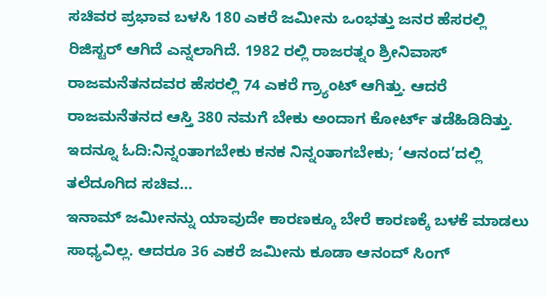ಸಚಿವರ ಪ್ರಭಾವ ಬಳಸಿ 180 ಎಕರೆ ಜಮೀನು ಒಂಭತ್ತು ಜನರ ಹೆಸರಲ್ಲಿ ರಿಜಿಸ್ಟರ್ ಆಗಿದೆ ಎನ್ನಲಾಗಿದೆ. 1982 ರಲ್ಲಿ ರಾಜರತ್ನಂ ಶ್ರೀನಿವಾಸ್ ರಾಜಮನೆತನದವರ ಹೆಸರಲ್ಲಿ 74 ಎಕರೆ ಗ್ರ್ಯಾಂಟ್ ಆಗಿತ್ತು. ಆದರೆ ರಾಜಮನೆತನದ ಆಸ್ತಿ 380 ನಮಗೆ ಬೇಕು ಅಂದಾಗ ಕೋರ್ಟ್ ತಡೆಹಿಡಿದಿತ್ತು.
ಇದನ್ನೂ ಓದಿ:ನಿನ್ನಂತಾಗಬೇಕು ಕನಕ ನಿನ್ನಂತಾಗಬೇಕು; ‘ಆನಂದ’ದಲ್ಲಿ ತಲೆದೂಗಿದ ಸಚಿವ…
ಇನಾಮ್ ಜಮೀನನ್ನು ಯಾವುದೇ ಕಾರಣಕ್ಕೂ ಬೇರೆ ಕಾರಣಕ್ಕೆ ಬಳಕೆ ಮಾಡಲು ಸಾಧ್ಯವಿಲ್ಲ. ಆದರೂ 36 ಎಕರೆ ಜಮೀನು ಕೂಡಾ ಆನಂದ್ ಸಿಂಗ್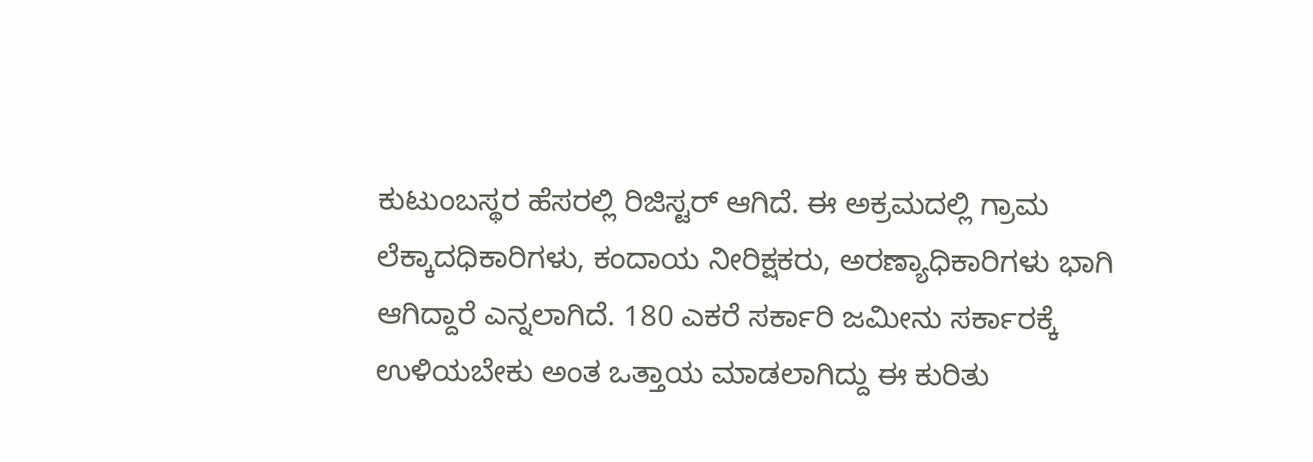ಕುಟುಂಬಸ್ಥರ ಹೆಸರಲ್ಲಿ ರಿಜಿಸ್ಟರ್ ಆಗಿದೆ. ಈ ಅಕ್ರಮದಲ್ಲಿ ಗ್ರಾಮ ಲೆಕ್ಕಾದಧಿಕಾರಿಗಳು, ಕಂದಾಯ ನೀರಿಕ್ಷಕರು, ಅರಣ್ಯಾಧಿಕಾರಿಗಳು ಭಾಗಿ ಆಗಿದ್ದಾರೆ ಎನ್ನಲಾಗಿದೆ. 180 ಎಕರೆ ಸರ್ಕಾರಿ ಜಮೀನು ಸರ್ಕಾರಕ್ಕೆ ಉಳಿಯಬೇಕು ಅಂತ ಒತ್ತಾಯ ಮಾಡಲಾಗಿದ್ದು ಈ ಕುರಿತು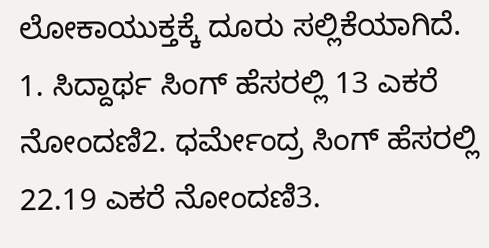ಲೋಕಾಯುಕ್ತಕ್ಕೆ ದೂರು ಸಲ್ಲಿಕೆಯಾಗಿದೆ.
1. ಸಿದ್ದಾರ್ಥ ಸಿಂಗ್ ಹೆಸರಲ್ಲಿ 13 ಎಕರೆ ನೋಂದಣಿ2. ಧರ್ಮೇಂದ್ರ ಸಿಂಗ್ ಹೆಸರಲ್ಲಿ 22.19 ಎಕರೆ ನೋಂದಣಿ3.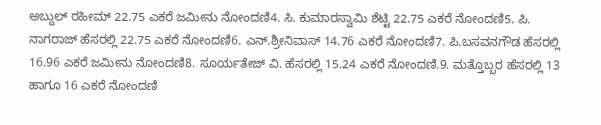ಅಬ್ದುಲ್ ರಹೀಮ್ 22.75 ಎಕರೆ ಜಮೀನು ನೋಂದಣಿ4. ಸಿ. ಕುಮಾರಸ್ವಾಮಿ ಶೆಟ್ಟಿ 22.75 ಎಕರೆ ನೋಂದಣಿ5. ಪಿ‌. ನಾಗರಾಜ್ ಹೆಸರಲ್ಲಿ 22.75 ಎಕರೆ ನೋಂದಣಿ6. ಎನ್.ಶ್ರೀನಿವಾಸ್ 14.76 ಎಕರೆ ನೋಂದಣಿ7. ಪಿ.ಬಸವನಗೌಡ ಹೆಸರಲ್ಲಿ 16.96 ಎಕರೆ ಜಮೀನು ನೋಂದಣಿ8. ಸೂರ್ಯತೇಜ್ ವಿ. ಹೆಸರಲ್ಲಿ 15.24 ಎಕರೆ ನೋಂದಣಿ.9. ಮತ್ತೊಬ್ಬರ ಹೆಸರಲ್ಲಿ 13 ಹಾಗೂ 16 ಎಕರೆ ನೋಂದಣಿ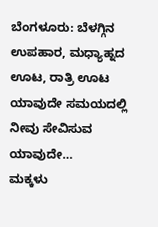ಬೆಂಗಳೂರು: ಬೆಳಗ್ಗಿನ ಉಪಹಾರ, ಮಧ್ಯಾಹ್ನದ ಊಟ, ರಾತ್ರಿ ಊಟ ಯಾವುದೇ ಸಮಯದಲ್ಲಿ ನೀವು ಸೇವಿಸುವ ಯಾವುದೇ…
ಮಕ್ಕಳು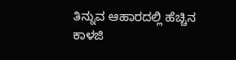ತಿನ್ನುವ ಆಹಾರದಲ್ಲಿ ಹೆಚ್ಚಿನ ಕಾಳಜಿ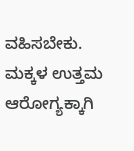ವಹಿಸಬೇಕು. ಮಕ್ಕಳ ಉತ್ತಮ ಆರೋಗ್ಯಕ್ಕಾಗಿ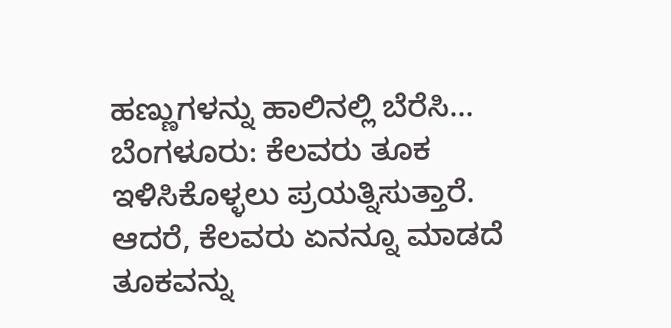ಹಣ್ಣುಗಳನ್ನು ಹಾಲಿನಲ್ಲಿ ಬೆರೆಸಿ…
ಬೆಂಗಳೂರು: ಕೆಲವರು ತೂಕ ಇಳಿಸಿಕೊಳ್ಳಲು ಪ್ರಯತ್ನಿಸುತ್ತಾರೆ. ಆದರೆ, ಕೆಲವರು ಏನನ್ನೂ ಮಾಡದೆ ತೂಕವನ್ನು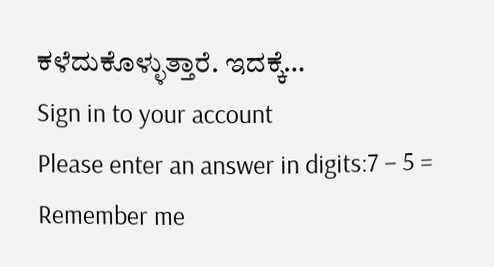ಕಳೆದುಕೊಳ್ಳುತ್ತಾರೆ. ಇದಕ್ಕೆ…
Sign in to your account
Please enter an answer in digits:7 − 5 =
Remember me